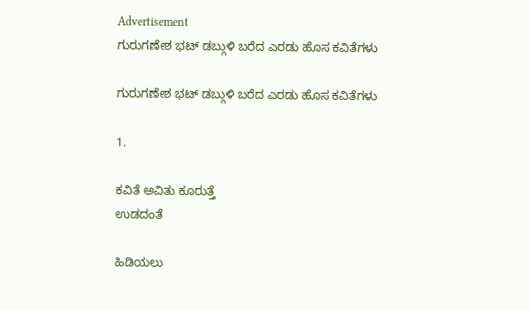Advertisement
ಗುರುಗಣೇಶ ಭಟ್ ಡಬ್ಗುಳಿ ಬರೆದ ಎರಡು ಹೊಸ ಕವಿತೆಗಳು

ಗುರುಗಣೇಶ ಭಟ್ ಡಬ್ಗುಳಿ ಬರೆದ ಎರಡು ಹೊಸ ಕವಿತೆಗಳು

1.

ಕವಿತೆ ಅವಿತು ಕೂರುತ್ತೆ
ಉಡದಂತೆ

ಹಿಡಿಯಲು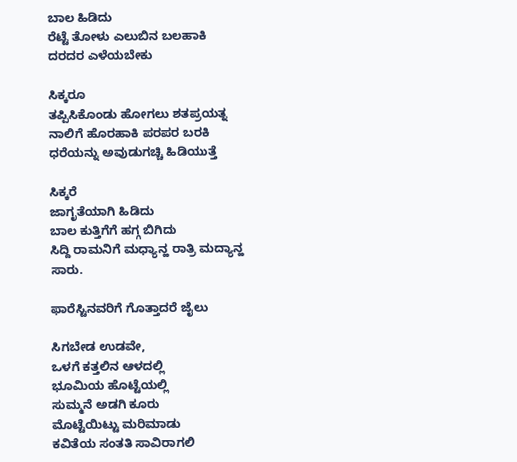ಬಾಲ ಹಿಡಿದು
ರೆಟ್ಟೆ ತೋಳು ಎಲುಬಿನ ಬಲಹಾಕಿ
ದರದರ ಎಳೆಯಬೇಕು

ಸಿಕ್ಕರೂ
ತಪ್ಪಿಸಿಕೊಂಡು ಹೋಗಲು ಶತಪ್ರಯತ್ನ
ನಾಲಿಗೆ ಹೊರಹಾಕಿ ಪರಪರ ಬರಕಿ
ಧರೆಯನ್ನು ಅವುಡುಗಚ್ಚಿ ಹಿಡಿಯುತ್ತೆ

ಸಿಕ್ಕರೆ
ಜಾಗೃತೆಯಾಗಿ ಹಿಡಿದು
ಬಾಲ ಕುತ್ತಿಗೆಗೆ ಹಗ್ಗ ಬಿಗಿದು
ಸಿದ್ದಿ ರಾಮನಿಗೆ ಮಧ್ಯಾನ್ಹ ರಾತ್ರಿ ಮದ್ಯಾನ್ಹ ಸಾರು.

ಫಾರೆಸ್ಟಿನವರಿಗೆ ಗೊತ್ತಾದರೆ ಜೈಲು

ಸಿಗಬೇಡ ಉಡವೇ,
ಒಳಗೆ ಕತ್ತಲಿನ ಆಳದಲ್ಲಿ
ಭೂಮಿಯ ಹೊಟ್ಟೆಯಲ್ಲಿ
ಸುಮ್ಮನೆ ಅಡಗಿ ಕೂರು
ಮೊಟ್ಟೆಯಿಟ್ಟು ಮರಿಮಾಡು
ಕವಿತೆಯ ಸಂತತಿ ಸಾವಿರಾಗಲಿ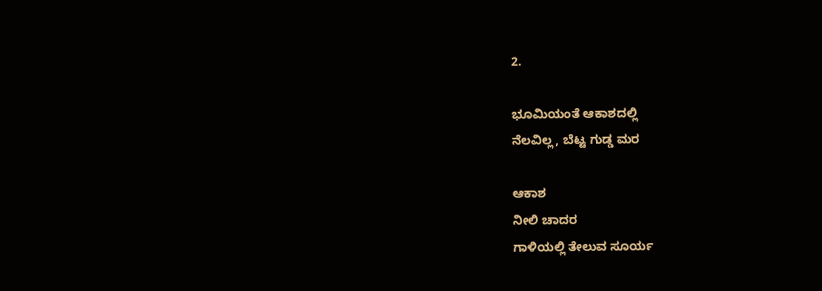2.

ಭೂಮಿಯಂತೆ ಆಕಾಶದಲ್ಲಿ
ನೆಲವಿಲ್ಲ, ಬೆಟ್ಟ ಗುಡ್ಡ ಮರ

ಆಕಾಶ
ನೀಲಿ ಚಾದರ
ಗಾಳಿಯಲ್ಲಿ ತೇಲುವ ಸೂರ್ಯ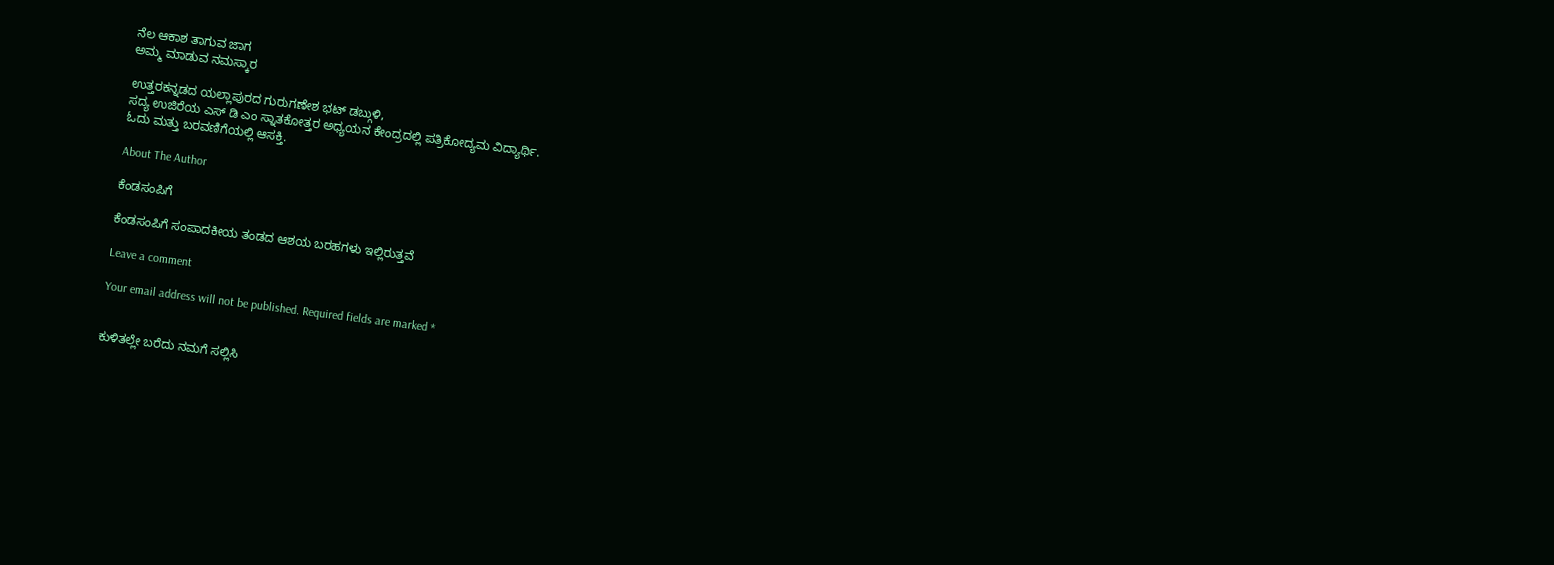ನೆಲ ಆಕಾಶ ತಾಗುವ ಜಾಗ
ಅಮ್ಮ ಮಾಡುವ ನಮಸ್ಕಾರ

ಉತ್ತರಕನ್ನಡದ ಯಲ್ಲಾಪುರದ ಗುರುಗಣೇಶ ಭಟ್ ಡಬ್ಗುಳಿ,
ಸದ್ಯ ಉಜಿರೆಯ ಎಸ್ ಡಿ ಎಂ ಸ್ನಾತಕೋತ್ತರ ಅಧ್ಯಯನ ಕೇಂದ್ರದಲ್ಲಿ ಪತ್ರಿಕೋದ್ಯಮ ವಿದ್ಯಾರ್ಥಿ.
ಓದು ಮತ್ತು ಬರವಣಿಗೆಯಲ್ಲಿ ಆಸಕ್ತಿ.

About The Author

ಕೆಂಡಸಂಪಿಗೆ

ಕೆಂಡಸಂಪಿಗೆ ಸಂಪಾದಕೀಯ ತಂಡದ ಆಶಯ ಬರಹಗಳು ಇಲ್ಲಿರುತ್ತವೆ

Leave a comment

Your email address will not be published. Required fields are marked *


ಕುಳಿತಲ್ಲೇ ಬರೆದು ನಮಗೆ ಸಲ್ಲಿಸಿ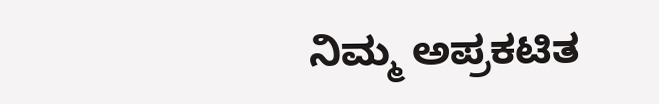ನಿಮ್ಮ ಅಪ್ರಕಟಿತ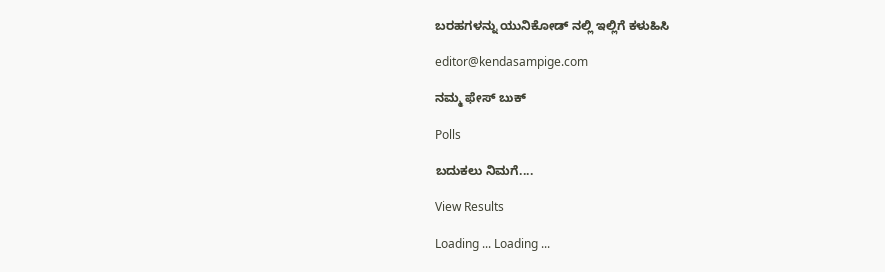ಬರಹಗಳನ್ನು ಯುನಿಕೋಡ್ ನಲ್ಲಿ ಇಲ್ಲಿಗೆ ಕಳುಹಿಸಿ

editor@kendasampige.com

ನಮ್ಮ ಫೇಸ್ ಬುಕ್

Polls

ಬದುಕಲು ನಿಮಗೆ....

View Results

Loading ... Loading ...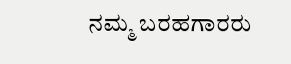ನಮ್ಮ ಬರಹಗಾರರು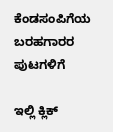ಕೆಂಡಸಂಪಿಗೆಯ ಬರಹಗಾರರ ಪುಟಗಳಿಗೆ

ಇಲ್ಲಿ ಕ್ಲಿಕ್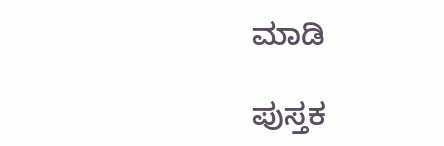ಮಾಡಿ

ಪುಸ್ತಕ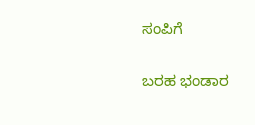ಸಂಪಿಗೆ

ಬರಹ ಭಂಡಾರ